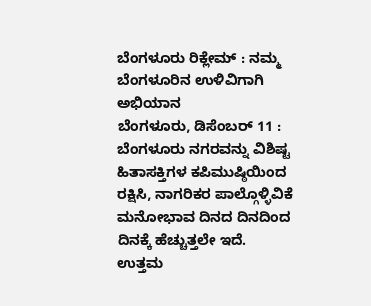ಬೆಂಗಳೂರು ರಿಕ್ಲೇಮ್ : ನಮ್ಮ ಬೆಂಗಳೂರಿನ ಉಳಿವಿಗಾಗಿ ಅಭಿಯಾನ
ಬೆಂಗಳೂರು, ಡಿಸೆಂಬರ್ 11 : ಬೆಂಗಳೂರು ನಗರವನ್ನು ವಿಶಿಷ್ಟ ಹಿತಾಸಕ್ತಿಗಳ ಕಪಿಮುಷ್ಠಿಯಿಂದ ರಕ್ಷಿಸಿ, ನಾಗರಿಕರ ಪಾಲ್ಗೊಳ್ಳಿವಿಕೆ ಮನೋಭಾವ ದಿನದ ದಿನದಿಂದ ದಿನಕ್ಕೆ ಹೆಚ್ಚುತ್ತಲೇ ಇದೆ.
ಉತ್ತಮ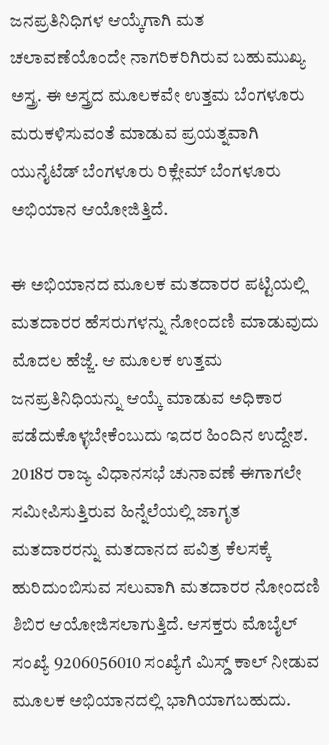ಜನಪ್ರತಿನಿಧಿಗಳ ಆಯ್ಕೆಗಾಗಿ ಮತ ಚಲಾವಣೆಯೊಂದೇ ನಾಗರಿಕರಿಗಿರುವ ಬಹುಮುಖ್ಯ ಅಸ್ತ್ರ. ಈ ಅಸ್ತ್ರದ ಮೂಲಕವೇ ಉತ್ತಮ ಬೆಂಗಳೂರು ಮರುಕಳಿಸುವಂತೆ ಮಾಡುವ ಪ್ರಯತ್ನವಾಗಿ ಯುನೈಟೆಡ್ ಬೆಂಗಳೂರು ರಿಕ್ಲೇಮ್ ಬೆಂಗಳೂರು ಅಭಿಯಾನ ಆಯೋಜಿತ್ತಿದೆ.

ಈ ಅಭಿಯಾನದ ಮೂಲಕ ಮತದಾರರ ಪಟ್ಟಿಯಲ್ಲಿ ಮತದಾರರ ಹೆಸರುಗಳನ್ನು ನೋಂದಣಿ ಮಾಡುವುದು ಮೊದಲ ಹೆಜ್ಜೆ. ಆ ಮೂಲಕ ಉತ್ತಮ ಜನಪ್ರತಿನಿಧಿಯನ್ನು ಆಯ್ಕೆ ಮಾಡುವ ಅಧಿಕಾರ ಪಡೆದುಕೊಳ್ಳಬೇಕೆಂಬುದು ಇದರ ಹಿಂದಿನ ಉದ್ದೇಶ.
2018ರ ರಾಜ್ಯ ವಿಧಾನಸಭೆ ಚುನಾವಣೆ ಈಗಾಗಲೇ ಸಮೀಪಿಸುತ್ತಿರುವ ಹಿನ್ನೆಲೆಯಲ್ಲಿ ಜಾಗೃತ ಮತದಾರರನ್ನು ಮತದಾನದ ಪವಿತ್ರ ಕೆಲಸಕ್ಕೆ ಹುರಿದುಂಬಿಸುವ ಸಲುವಾಗಿ ಮತದಾರರ ನೋಂದಣಿ ಶಿಬಿರ ಆಯೋಜಿಸಲಾಗುತ್ತಿದೆ. ಆಸಕ್ತರು ಮೊಬೈಲ್ ಸಂಖ್ಯೆ 9206056010 ಸಂಖ್ಯೆಗೆ ಮಿಸ್ಡ್ ಕಾಲ್ ನೀಡುವ ಮೂಲಕ ಅಭಿಯಾನದಲ್ಲಿ ಭಾಗಿಯಾಗಬಹುದು.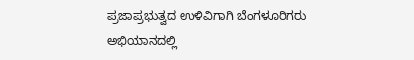ಪ್ರಜಾಪ್ರಭುತ್ವದ ಉಳಿವಿಗಾಗಿ ಬೆಂಗಳೂರಿಗರು ಅಭಿಯಾನದಲ್ಲಿ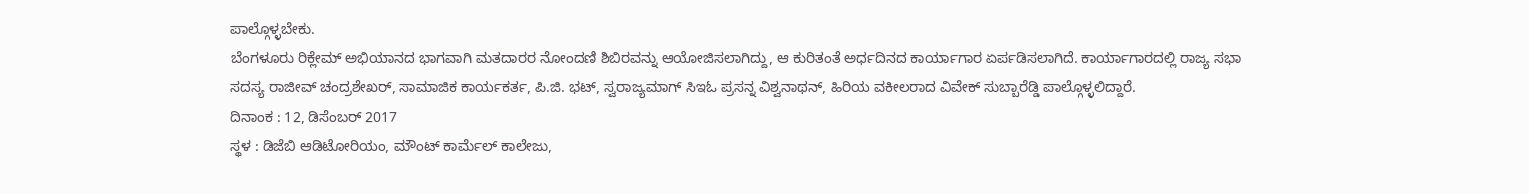ಪಾಲ್ಗೊಳ್ಳಬೇಕು.
ಬೆಂಗಳೂರು ರಿಕ್ಲೇಮ್ ಅಭಿಯಾನದ ಭಾಗವಾಗಿ ಮತದಾರರ ನೋಂದಣಿ ಶಿಬಿರವನ್ನು ಆಯೋಜಿಸಲಾಗಿದ್ದು, ಆ ಕುರಿತಂತೆ ಅರ್ಧದಿನದ ಕಾರ್ಯಾಗಾರ ಏರ್ಪಡಿಸಲಾಗಿದೆ. ಕಾರ್ಯಾಗಾರದಲ್ಲಿ ರಾಜ್ಯ ಸಭಾ ಸದಸ್ಯ ರಾಜೀವ್ ಚಂದ್ರಶೇಖರ್, ಸಾಮಾಜಿಕ ಕಾರ್ಯಕರ್ತ, ಪಿ.ಜಿ. ಭಟ್, ಸ್ವರಾಜ್ಯಮಾಗ್ ಸಿಇಓ ಪ್ರಸನ್ನ ವಿಶ್ವನಾಥನ್, ಹಿರಿಯ ವಕೀಲರಾದ ವಿವೇಕ್ ಸುಬ್ಬಾರೆಡ್ಡಿ ಪಾಲ್ಗೊಳ್ಳಲಿದ್ದಾರೆ.
ದಿನಾಂಕ : 12, ಡಿಸೆಂಬರ್ 2017
ಸ್ಥಳ : ಡಿಜೆಬಿ ಆಡಿಟೋರಿಯಂ, ಮೌಂಟ್ ಕಾರ್ಮೆಲ್ ಕಾಲೇಜು,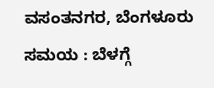ವಸಂತನಗರ, ಬೆಂಗಳೂರು
ಸಮಯ : ಬೆಳಗ್ಗೆ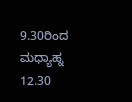9.30ರಿಂದ ಮಧ್ಯಾಹ್ನ 12.30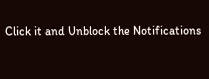Click it and Unblock the Notifications